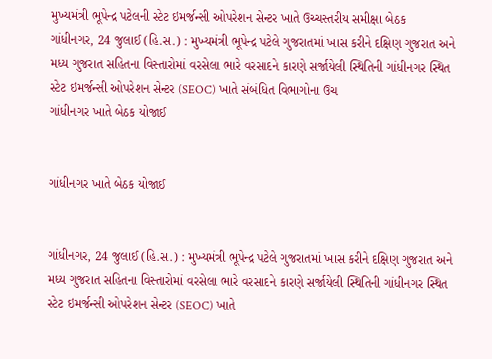મુખ્યમંત્રી ભૂપેન્દ્ર પટેલની સ્ટેટ ઇમર્જન્સી ઓપરેશન સેન્ટર ખાતે ઉચ્ચસ્તરીય સમીક્ષા બેઠક
ગાંધીનગર, 24 જુલાઈ (હિ.સ.) : મુખ્યમંત્રી ભૂપેન્દ્ર પટેલે ગુજરાતમાં ખાસ કરીને દક્ષિણ ગુજરાત અને મધ્ય ગુજરાત સહિતના વિસ્તારોમાં વરસેલા ભારે વરસાદને કારણે સર્જાયેલી સ્થિતિની ગાંધીનગર સ્થિત સ્ટેટ ઇમર્જન્સી ઓપરેશન સેન્ટર (SEOC) ખાતે સંબંધિત વિભાગોના ઉચ
ગાંધીનગર ખાતે બેઠક યોજાઈ


ગાંધીનગર ખાતે બેઠક યોજાઈ


ગાંધીનગર, 24 જુલાઈ (હિ.સ.) : મુખ્યમંત્રી ભૂપેન્દ્ર પટેલે ગુજરાતમાં ખાસ કરીને દક્ષિણ ગુજરાત અને મધ્ય ગુજરાત સહિતના વિસ્તારોમાં વરસેલા ભારે વરસાદને કારણે સર્જાયેલી સ્થિતિની ગાંધીનગર સ્થિત સ્ટેટ ઇમર્જન્સી ઓપરેશન સેન્ટર (SEOC) ખાતે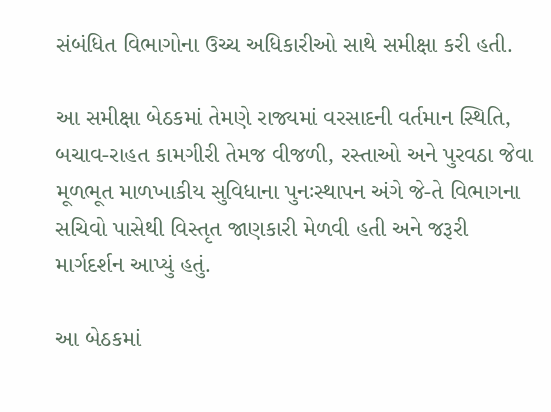સંબંધિત વિભાગોના ઉચ્ચ અધિકારીઓ સાથે સમીક્ષા કરી હતી.

આ સમીક્ષા બેઠકમાં તેમણે રાજ્યમાં વરસાદની વર્તમાન સ્થિતિ, બચાવ-રાહત કામગીરી તેમજ વીજળી, રસ્તાઓ અને પુરવઠા જેવા મૂળભૂત માળખાકીય સુવિધાના પુનઃસ્થાપન અંગે જે-તે વિભાગના સચિવો પાસેથી વિસ્તૃત જાણકારી મેળવી હતી અને જરૂરી માર્ગદર્શન આપ્યું હતું.

આ બેઠકમાં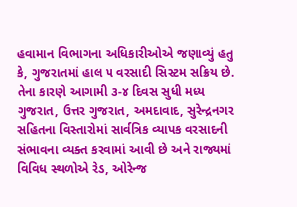હવામાન વિભાગના અધિકારીઓએ જણાવ્યું હતુ કે, ગુજરાતમાં હાલ ૫ વરસાદી સિસ્ટમ સક્રિય છે. તેના કારણે આગામી ૩-૪ દિવસ સુધી મધ્ય ગુજરાત, ઉત્તર ગુજરાત, અમદાવાદ, સુરેન્દ્રનગર સહિતના વિસ્તારોમાં સાર્વત્રિક વ્યાપક વરસાદની સંભાવના વ્યક્ત કરવામાં આવી છે અને રાજ્યમાં વિવિધ સ્થળોએ રેડ, ઓરેન્જ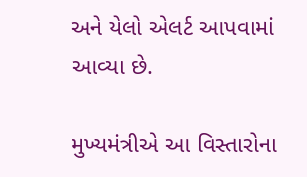અને યેલો એલર્ટ આપવામાં આવ્યા છે.

મુખ્યમંત્રીએ આ વિસ્તારોના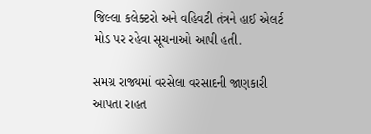જિલ્લા કલેક્ટરો અને વહિવટી તંત્રને હાઈ એલર્ટ મોડ પર રહેવા સૂચનાઓ આપી હતી.

સમગ્ર રાજ્યમાં વરસેલા વરસાદની જાણકારી આપતા રાહત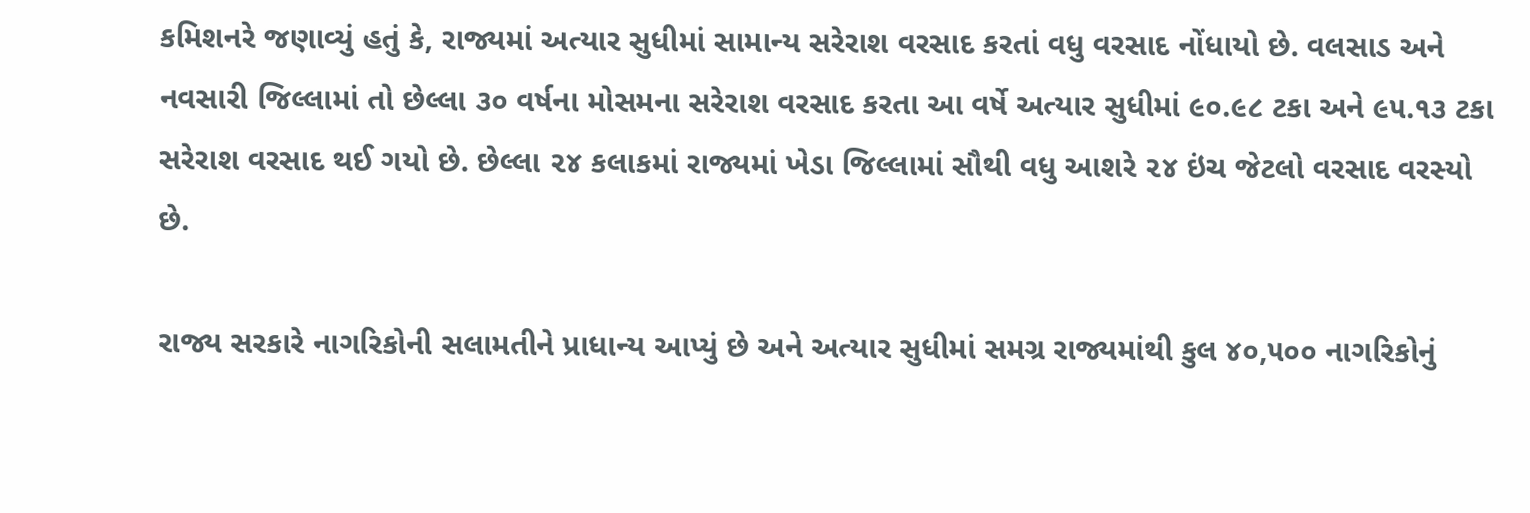કમિશનરે જણાવ્યું હતું કે, રાજ્યમાં અત્યાર સુધીમાં સામાન્ય સરેરાશ વરસાદ કરતાં વધુ વરસાદ નોંધાયો છે. વલસાડ અને નવસારી જિલ્લામાં તો છેલ્લા ૩૦ વર્ષના મોસમના સરેરાશ વરસાદ કરતા આ વર્ષે અત્યાર સુધીમાં ૯૦.૯૮ ટકા અને ૯૫.૧૩ ટકા સરેરાશ વરસાદ થઈ ગયો છે. છેલ્લા ૨૪ કલાકમાં રાજ્યમાં ખેડા જિલ્લામાં સૌથી વધુ આશરે ૨૪ ઇંચ જેટલો વરસાદ વરસ્યો છે.

રાજ્ય સરકારે નાગરિકોની સલામતીને પ્રાધાન્ય આપ્યું છે અને અત્યાર સુધીમાં સમગ્ર રાજ્યમાંથી કુલ ૪૦,૫૦૦ નાગરિકોનું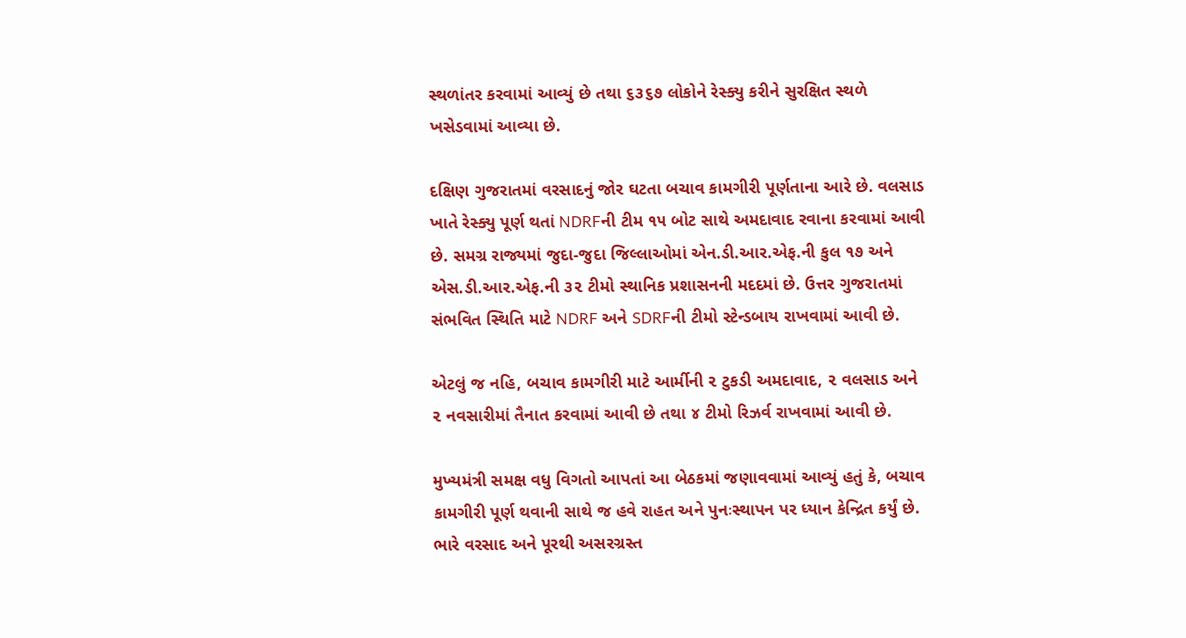સ્થળાંતર કરવામાં આવ્યું છે તથા ૬૩૬૭ લોકોને રેસ્ક્યુ કરીને સુરક્ષિત સ્થળે ખસેડવામાં આવ્યા છે.

દક્ષિણ ગુજરાતમાં વરસાદનું જોર ઘટતા બચાવ કામગીરી પૂર્ણતાના આરે છે. વલસાડ ખાતે રેસ્ક્યુ પૂર્ણ થતાં NDRFની ટીમ ૧૫ બોટ સાથે અમદાવાદ રવાના કરવામાં આવી છે. સમગ્ર રાજ્યમાં જુદા-જુદા જિલ્લાઓમાં એન.ડી.આર.એફ.ની કુલ ૧૭ અને એસ.ડી.આર.એફ.ની ૩૨ ટીમો સ્થાનિક પ્રશાસનની મદદમાં છે. ઉત્તર ગુજરાતમાં સંભવિત સ્થિતિ માટે NDRF અને SDRFની ટીમો સ્ટેન્ડબાય રાખવામાં આવી છે.

એટલું જ નહિ, બચાવ કામગીરી માટે આર્મીની ૨ ટુકડી અમદાવાદ, ૨ વલસાડ અને ૨ નવસારીમાં તૈનાત કરવામાં આવી છે તથા ૪ ટીમો રિઝર્વ રાખવામાં આવી છે.

મુખ્યમંત્રી સમક્ષ વધુ વિગતો આપતાં આ બેઠકમાં જણાવવામાં આવ્યું હતું કે, બચાવ કામગીરી પૂર્ણ થવાની સાથે જ હવે રાહત અને પુનઃસ્થાપન પર ધ્યાન કેન્દ્રિત કર્યું છે. ભારે વરસાદ અને પૂરથી અસરગ્રસ્ત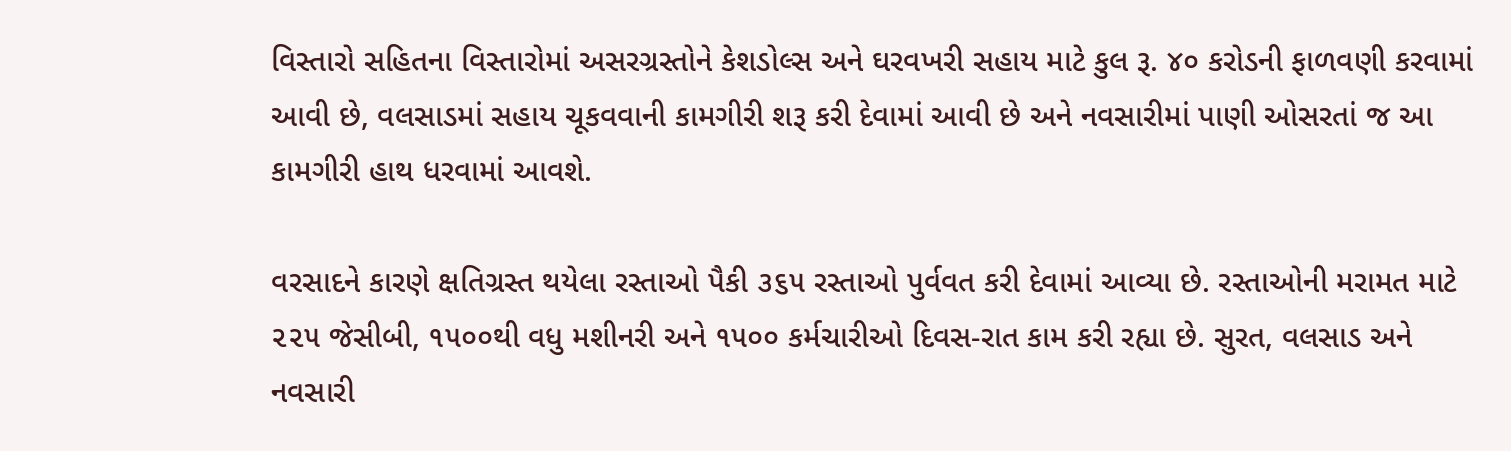વિસ્તારો સહિતના વિસ્તારોમાં અસરગ્રસ્તોને કેશડોલ્સ અને ઘરવખરી સહાય માટે કુલ રૂ. ૪૦ કરોડની ફાળવણી કરવામાં આવી છે, વલસાડમાં સહાય ચૂકવવાની કામગીરી શરૂ કરી દેવામાં આવી છે અને નવસારીમાં પાણી ઓસરતાં જ આ કામગીરી હાથ ધરવામાં આવશે.

વરસાદને કારણે ક્ષતિગ્રસ્ત થયેલા રસ્તાઓ પૈકી ૩૬૫ રસ્તાઓ પુર્વવત કરી દેવામાં આવ્યા છે. રસ્તાઓની મરામત માટે ૨૨૫ જેસીબી, ૧૫૦૦થી વધુ મશીનરી અને ૧૫૦૦ કર્મચારીઓ દિવસ-રાત કામ કરી રહ્યા છે. સુરત, વલસાડ અને નવસારી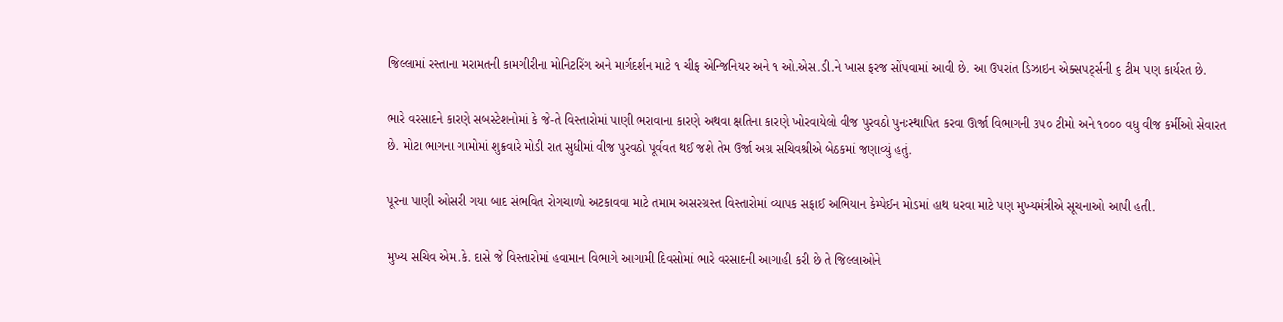જિલ્લામાં રસ્તાના મરામતની કામગીરીના મોનિટરિંગ અને માર્ગદર્શન માટે ૧ ચીફ એન્જિનિયર અને ૧ ઓ.એસ.ડી.ને ખાસ ફરજ સોંપવામાં આવી છે. આ ઉપરાંત ડિઝાઇન એક્સપર્ટ્સની ૬ ટીમ પણ કાર્યરત છે.

ભારે વરસાદને કારણે સબસ્ટેશનોમાં કે જે-તે વિસ્તારોમાં પાણી ભરાવાના કારણે અથવા ક્ષતિના કારણે ખોરવાયેલો વીજ પુરવઠો પુનઃસ્થાપિત કરવા ઊર્જા વિભાગની ૩૫૦ ટીમો અને ૧૦૦૦ વધુ વીજ કર્મીઓ સેવારત છે. મોટા ભાગના ગામોમાં શુક્રવારે મોડી રાત સુધીમાં વીજ પુરવઠો પૂર્વવત થઈ જશે તેમ ઉર્જા અગ્ર સચિવશ્રીએ બેઠકમાં જણાવ્યું હતું.

પૂરના પાણી ઓસરી ગયા બાદ સંભવિત રોગચાળો અટકાવવા માટે તમામ અસરગ્રસ્ત વિસ્તારોમાં વ્યાપક સફાઈ અભિયાન કેમ્પેઈન મોડમાં હાથ ધરવા માટે પણ મુખ્યમંત્રીએ સૂચનાઓ આપી હતી.

મુખ્ય સચિવ એમ.કે. દાસે જે વિસ્તારોમાં હવામાન વિભાગે આગામી દિવસોમાં ભારે વરસાદની આગાહી કરી છે તે જિલ્લાઓને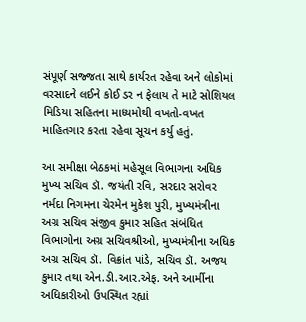સંપૂર્ણ સજ્જતા સાથે કાર્યરત રહેવા અને લોકોમાં વરસાદને લઈને કોઈ ડર ન ફેલાય તે માટે સોશિયલ મિડિયા સહિતના માધ્યમોથી વખતો-વખત માહિતગાર કરતા રહેવા સૂચન કર્યુ હતું.

આ સમીક્ષા બેઠકમાં મહેસૂલ વિભાગના અધિક મુખ્ય સચિવ ડૉ. જયંતી રવિ, સરદાર સરોવર નર્મદા નિગમના ચેરમેન મુકેશ પુરી, મુખ્યમંત્રીના અગ્ર સચિવ સંજીવ કુમાર સહિત સંબંધિત વિભાગોના અગ્ર સચિવશ્રીઓ, મુખ્યમંત્રીના અધિક અગ્ર સચિવ ડૉ. વિક્રાંત પાંડે, સચિવ ડૉ. અજય કુમાર તથા એન.ડી.આર.એફ. અને આર્મીના અધિકારીઓ ઉપસ્થિત રહ્યાં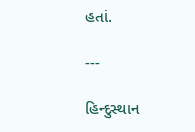હતાં.

---

હિન્દુસ્થાન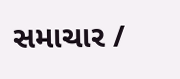સમાચાર /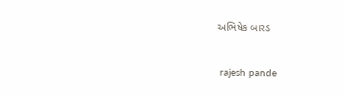અભિષેક બારડ


 rajesh pande